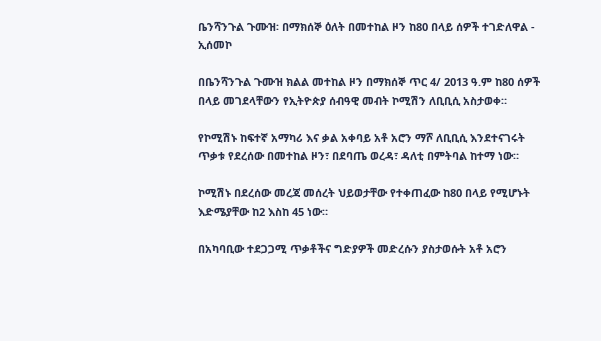ቤንሻንጉል ጉሙዝ፡ በማክሰኞ ዕለት በመተከል ዞን ከ80 በላይ ሰዎች ተገድለዋል - ኢሰመኮ

በቤንሻንጉል ጉሙዝ ክልል መተከል ዞን በማክሰኞ ጥር 4/ 2013 ዓ.ም ከ80 ሰዎች በላይ መገደላቸውን የኢትዮጵያ ሰብዓዊ መብት ኮሚሽን ለቢቢሲ አስታወቀ።

የኮሚሽኑ ከፍተኛ አማካሪ እና ቃል አቀባይ አቶ አሮን ማሾ ለቢቢሲ እንደተናገሩት ጥቃቱ የደረሰው በመተከል ዞን፣ በደባጤ ወረዳ፣ ዳለቲ በምትባል ከተማ ነው።

ኮሚሽኑ በደረሰው መረጃ መሰረት ህይወታቸው የተቀጠፈው ከ80 በላይ የሚሆኑት እድሜያቸው ከ2 እስከ 45 ነው።

በአካባቢው ተደጋጋሚ ጥቃቶችና ግድያዎች መድረሱን ያስታወሱት አቶ አሮን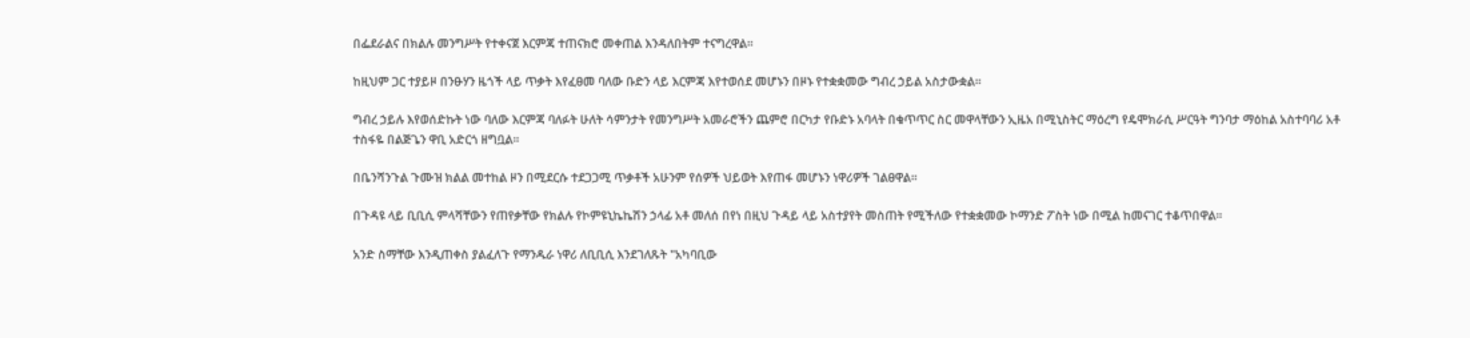በፌደራልና በክልሉ መንግሥት የተቀናጀ እርምጃ ተጠናክሮ መቀጠል እንዳለበትም ተናግረዋል።

ከዚህም ጋር ተያይዞ በንፁሃን ዜጎች ላይ ጥቃት እየፈፀመ ባለው ቡድን ላይ እርምጃ እየተወሰደ መሆኑን በዞኑ የተቋቋመው ግብረ ኃይል አስታውቋል።

ግብረ ኃይሉ እየወሰድኩት ነው ባለው እርምጃ ባለፉት ሁለት ሳምንታት የመንግሥት አመራሮችን ጨምሮ በርካታ የቡድኑ አባላት በቁጥጥር ስር መዋላቸውን ኢዜአ በሚኒስትር ማዕረግ የዴሞክራሲ ሥርዓት ግንባታ ማዕከል አስተባባሪ አቶ ተስፋዬ በልጅጌን ዋቢ አድርጎ ዘግቧል።

በቤንሻንጉል ጉሙዝ ክልል መተከል ዞን በሚደርሱ ተደጋጋሚ ጥቃቶች አሁንም የሰዎች ህይወት እየጠፋ መሆኑን ነዋሪዎች ገልፀዋል።

በጉዳዩ ላይ ቢቢሲ ምላሻቸውን የጠየቃቸው የክልሉ የኮምዩኒኬኬሽን ኃላፊ አቶ መለሰ በየነ በዚህ ጉዳይ ላይ አስተያየት መስጠት የሚችለው የተቋቋመው ኮማንድ ፖስት ነው በሚል ከመናገር ተቆጥበዋል።

አንድ ስማቸው እንዲጠቀስ ያልፈለጉ የማንዱራ ነዋሪ ለቢቢሲ እንደገለጹት "አካባቢው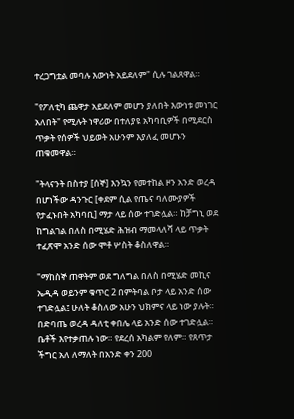ተረጋግቷል መባሉ እውነት አይደለም" ሲሉ ገልጸዋል።

"የፖለቲካ ጨዋታ አይደለም መሆን ያለበት እውነቱ መነገር አለበት" የሚሉት ነዋሪው በተለያዩ አካባቢዎች በሚደርስ ጥቃት የሰዎች ህይወት አሁንም እያለፈ መሆኑን ጠቁመዋል።

"ትላናንት በስተያ [ሰኞ] እንኳን የመተከል ዞን አንድ ወረዳ በሆነችው ዳንጉር [ቀደም ሲል የጤና ባለሙያዎች የታፈኑበት አካባቢ] ማታ ላይ ሰው ተገድሏል። ከቻግኒ ወደ ከግልገል በለስ በሚሄድ ሕዝብ ማመላለሻ ላይ ጥቃት ተፈጽሞ አንድ ሰው ሞቶ ሦስት ቆስለዋል።

"ማከስኞ ጠዋትም ወደ ግለግል በለስ በሚሄድ መኪና ኤዲዳ ወይንም ቁጥር 2 በምትባል ቦታ ላይ አንድ ሰው ተገድሏል፤ ሁለት ቆስለው አሁን ህክምና ላይ ነው ያሉት። በድባጤ ወረዳ ዳለቲ ቀበሌ ላይ አንድ ሰው ተገድሏል። ቤቶች እየተቃጠሉ ነው። የደረሰ አካልም የለም። የጸጥታ ችግር አለ ለማለት በአንድ ቀን 200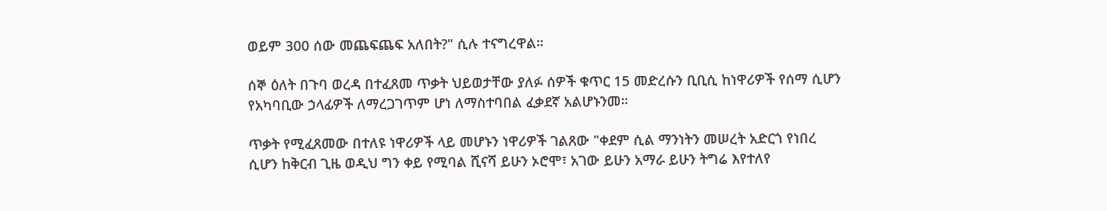ወይም 300 ሰው መጨፍጨፍ አለበት?" ሲሉ ተናግረዋል።

ሰኞ ዕለት በጉባ ወረዳ በተፈጸመ ጥቃት ህይወታቸው ያለፉ ሰዎች ቁጥር 15 መድረሱን ቢቢሲ ከነዋሪዎች የሰማ ሲሆን የአካባቢው ኃላፊዎች ለማረጋገጥም ሆነ ለማስተባበል ፈቃደኛ አልሆኑንመ።

ጥቃት የሚፈጸመው በተለዩ ነዋሪዎች ላይ መሆኑን ነዋሪዎች ገልጸው "ቀደም ሲል ማንነትን መሠረት አድርጎ የነበረ ሲሆን ከቅርብ ጊዜ ወዲህ ግን ቀይ የሚባል ሺናሻ ይሁን ኦሮሞ፣ አገው ይሁን አማራ ይሁን ትግሬ እየተለየ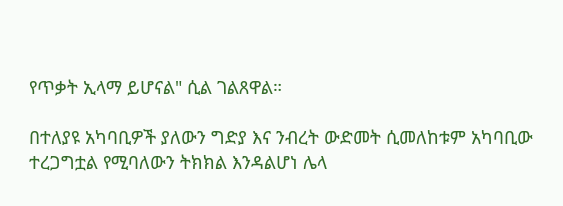የጥቃት ኢላማ ይሆናል" ሲል ገልጸዋል።

በተለያዩ አካባቢዎች ያለውን ግድያ እና ንብረት ውድመት ሲመለከቱም አካባቢው ተረጋግቷል የሚባለውን ትክክል እንዳልሆነ ሌላ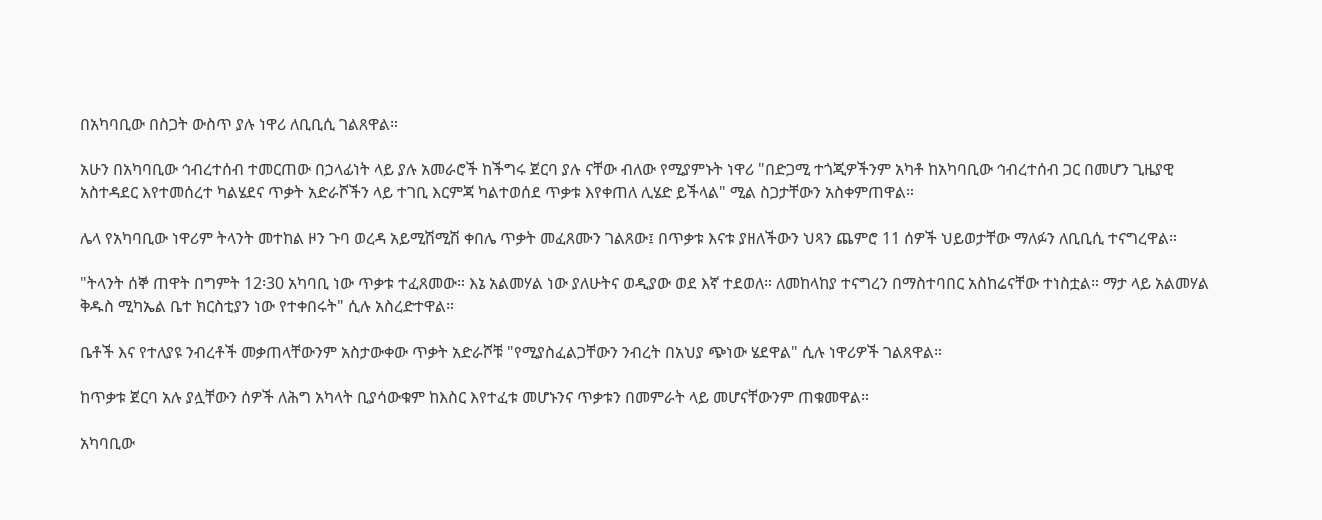በአካባቢው በስጋት ውስጥ ያሉ ነዋሪ ለቢቢሲ ገልጸዋል።

አሁን በአካባቢው ኅብረተሰብ ተመርጠው በኃላፊነት ላይ ያሉ አመራሮች ከችግሩ ጀርባ ያሉ ናቸው ብለው የሚያምኑት ነዋሪ "በድጋሚ ተጎጂዎችንም አካቶ ከአካባቢው ኅብረተሰብ ጋር በመሆን ጊዜያዊ አስተዳደር እየተመሰረተ ካልሄደና ጥቃት አድራሾችን ላይ ተገቢ እርምጃ ካልተወሰደ ጥቃቱ እየቀጠለ ሊሄድ ይችላል" ሚል ስጋታቸውን አስቀምጠዋል።

ሌላ የአካባቢው ነዋሪም ትላንት መተከል ዞን ጉባ ወረዳ አይሚሽሚሽ ቀበሌ ጥቃት መፈጸሙን ገልጸው፤ በጥቃቱ እናቱ ያዘለችውን ህጻን ጨምሮ 11 ሰዎች ህይወታቸው ማለፉን ለቢቢሲ ተናግረዋል።

"ትላንት ሰኞ ጠዋት በግምት 12፡30 አካባቢ ነው ጥቃቱ ተፈጸመው። እኔ አልመሃል ነው ያለሁትና ወዲያው ወደ እኛ ተደወለ። ለመከላከያ ተናግረን በማስተባበር አስከሬናቸው ተነስቷል። ማታ ላይ አልመሃል ቅዱስ ሚካኤል ቤተ ክርስቲያን ነው የተቀበሩት" ሲሉ አስረድተዋል።

ቤቶች እና የተለያዩ ንብረቶች መቃጠላቸውንም አስታውቀው ጥቃት አድራሾቹ "የሚያስፈልጋቸውን ንብረት በአህያ ጭነው ሄደዋል" ሲሉ ነዋሪዎች ገልጸዋል።

ከጥቃቱ ጀርባ አሉ ያሏቸውን ሰዎች ለሕግ አካላት ቢያሳውቁም ከእስር እየተፈቱ መሆኑንና ጥቃቱን በመምራት ላይ መሆናቸውንም ጠቁመዋል።

አካባቢው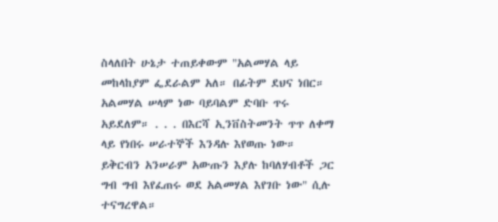ስላለበት ሁኔታ ተጠይቀውም "አልመሃል ላይ መከላከያም ፌደራልም አለ። በፊትም ደህና ነበር። አልመሃል ሠላም ነው ባይባልም ድባቡ ጥሩ አይደለም። . . . በእርሻ ኢንቨስትመንት ጥጥ ለቀማ ላይ የነበሩ ሠራተኞች እንዳሉ እየወጡ ነው። ይቅርብን አንሠራም አውጡን እያሉ ከባለሃብቶች ጋር ግብ ግብ እየፈጠሩ ወደ አልመሃል እየገቡ ነው" ሲሉ ተናግረዋል።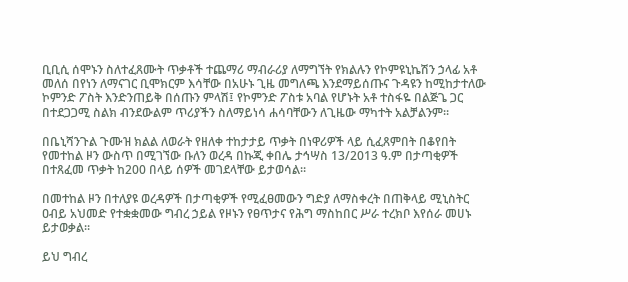ቢቢሲ ሰሞኑን ስለተፈጸሙት ጥቃቶች ተጨማሪ ማብራሪያ ለማግኘት የክልሉን የኮምዩኒኬሽን ኃላፊ አቶ መለሰ በየነን ለማናገር ቢሞክርም እሳቸው በአሁኑ ጊዜ መግለጫ እንደማይሰጡና ጉዳዩን ከሚከታተለው ኮምንድ ፖስት እንድንጠይቅ በሰጡን ምላሽ፤ የኮምንድ ፖስቱ አባል የሆኑት አቶ ተስፋዬ በልጅጌ ጋር በተደጋጋሚ ስልክ ብንደውልም ጥሪያችን ስለማይነሳ ሐሳባቸውን ለጊዜው ማካተት አልቻልንም።

በቤኒሻንጉል ጉሙዝ ክልል ለወራት የዘለቀ ተከታታይ ጥቃት በነዋሪዎች ላይ ሲፈጸምበት በቆየበት የመተከል ዞን ውስጥ በሚገኘው ቡለን ወረዳ በኩጂ ቀበሌ ታኅሣስ 13/2013 ዓ.ም በታጣቂዎች በተጸፈመ ጥቃት ከ200 በላይ ሰዎች መገደላቸው ይታወሳል።

በመተከል ዞን በተለያዩ ወረዳዎች በታጣቂዎች የሚፈፀመውን ግድያ ለማስቀረት በጠቅላይ ሚኒስትር ዐብይ አህመድ የተቋቋመው ግብረ ኃይል የዞኑን የፀጥታና የሕግ ማስከበር ሥራ ተረክቦ እየሰራ መሀኑ ይታወቃል።

ይህ ግብረ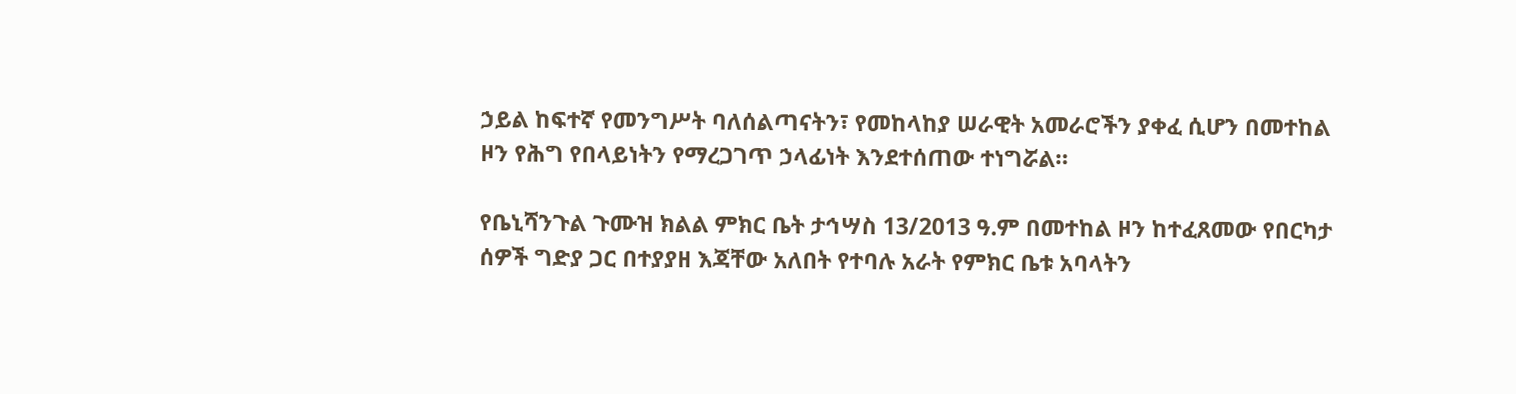ኃይል ከፍተኛ የመንግሥት ባለሰልጣናትን፣ የመከላከያ ሠራዊት አመራሮችን ያቀፈ ሲሆን በመተከል ዞን የሕግ የበላይነትን የማረጋገጥ ኃላፊነት እንደተሰጠው ተነግሯል።

የቤኒሻንጉል ጉሙዝ ክልል ምክር ቤት ታኅሣስ 13/2013 ዓ.ም በመተከል ዞን ከተፈጸመው የበርካታ ሰዎች ግድያ ጋር በተያያዘ እጃቸው አለበት የተባሉ አራት የምክር ቤቱ አባላትን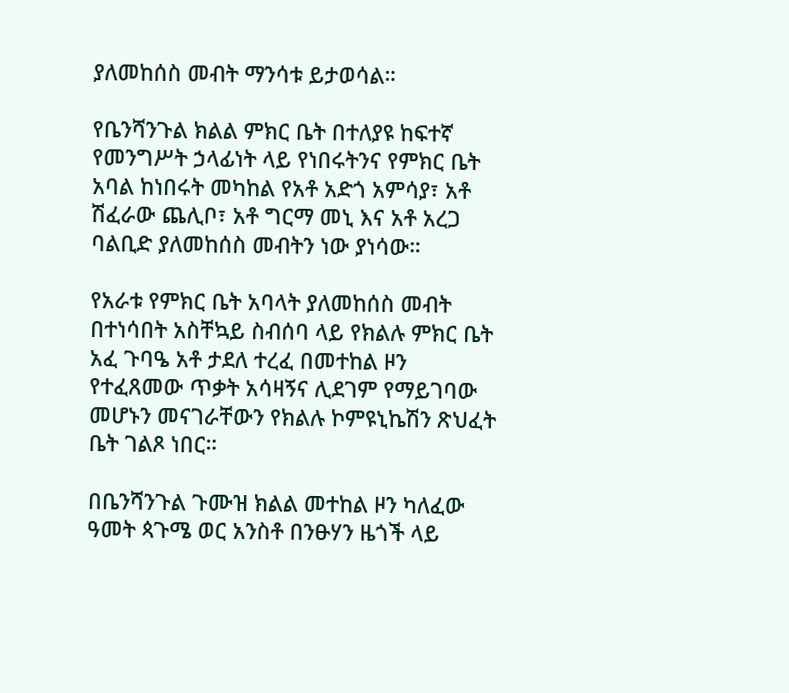ያለመከሰስ መብት ማንሳቱ ይታወሳል።

የቤንሻንጉል ክልል ምክር ቤት በተለያዩ ከፍተኛ የመንግሥት ኃላፊነት ላይ የነበሩትንና የምክር ቤት አባል ከነበሩት መካከል የአቶ አድጎ አምሳያ፣ አቶ ሽፈራው ጨሊቦ፣ አቶ ግርማ መኒ እና አቶ አረጋ ባልቢድ ያለመከሰስ መብትን ነው ያነሳው።

የአራቱ የምክር ቤት አባላት ያለመከሰስ መብት በተነሳበት አስቸኳይ ስብሰባ ላይ የክልሉ ምክር ቤት አፈ ጉባዔ አቶ ታደለ ተረፈ በመተከል ዞን የተፈጸመው ጥቃት አሳዛኝና ሊደገም የማይገባው መሆኑን መናገራቸውን የክልሉ ኮምዩኒኬሽን ጽህፈት ቤት ገልጾ ነበር።

በቤንሻንጉል ጉሙዝ ክልል መተከል ዞን ካለፈው ዓመት ጳጉሜ ወር አንስቶ በንፁሃን ዜጎች ላይ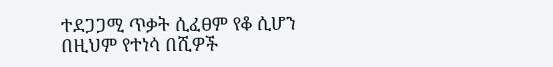ተደጋጋሚ ጥቃት ሲፈፀም የቆ ሲሆን በዚህም የተነሳ በሺዎች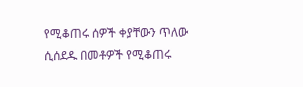የሚቆጠሩ ሰዎች ቀያቸውን ጥለው ሲሰደዱ በመቶዎች የሚቆጠሩ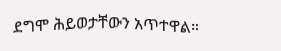ደግሞ ሕይወታቸውን አጥተዋል።